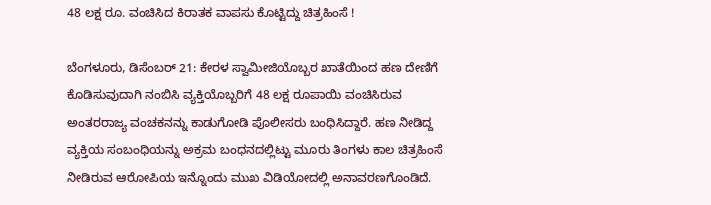48 ಲಕ್ಷ ರೂ. ವಂಚಿಸಿದ ಕಿರಾತಕ ವಾಪಸು ಕೊಟ್ಟಿದ್ದು ಚಿತ್ರಹಿಂಸೆ !

ಬೆಂಗಳೂರು, ಡಿಸೆಂಬರ್ 21: ಕೇರಳ ಸ್ವಾಮೀಜಿಯೊಬ್ಬರ ಖಾತೆಯಿಂದ ಹಣ ದೇಣಿಗೆ ಕೊಡಿಸುವುದಾಗಿ ನಂಬಿಸಿ ವ್ಯಕ್ತಿಯೊಬ್ಬರಿಗೆ 48 ಲಕ್ಷ ರೂಪಾಯಿ ವಂಚಿಸಿರುವ ಅಂತರರಾಜ್ಯ ವಂಚಕನನ್ನು ಕಾಡುಗೋಡಿ ಪೊಲೀಸರು ಬಂಧಿಸಿದ್ದಾರೆ. ಹಣ ನೀಡಿದ್ದ ವ್ಯಕ್ತಿಯ ಸಂಬಂಧಿಯನ್ನು ಅಕ್ರಮ ಬಂಧನದಲ್ಲಿಟ್ಟು ಮೂರು ತಿಂಗಳು ಕಾಲ ಚಿತ್ರಹಿಂಸೆ ನೀಡಿರುವ ಆರೋಪಿಯ ಇನ್ನೊಂದು ಮುಖ ವಿಡಿಯೋದಲ್ಲಿ ಅನಾವರಣಗೊಂಡಿದೆ.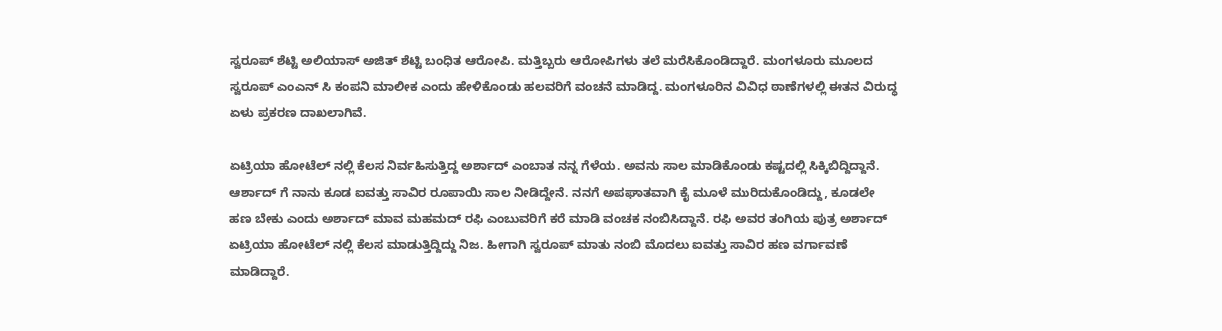ಸ್ವರೂಪ್ ಶೆಟ್ಟಿ ಅಲಿಯಾಸ್ ಅಜಿತ್ ಶೆಟ್ಟಿ ಬಂಧಿತ ಆರೋಪಿ. ಮತ್ತಿಬ್ಬರು ಆರೋಪಿಗಳು ತಲೆ ಮರೆಸಿಕೊಂಡಿದ್ದಾರೆ. ಮಂಗಳೂರು ಮೂಲದ ಸ್ವರೂಪ್ ಎಂಎನ್ ಸಿ ಕಂಪನಿ ಮಾಲೀಕ ಎಂದು ಹೇಳಿಕೊಂಡು ಹಲವರಿಗೆ ವಂಚನೆ ಮಾಡಿದ್ದ. ಮಂಗಳೂರಿನ ವಿವಿಧ ಠಾಣೆಗಳಲ್ಲಿ ಈತನ ವಿರುದ್ಧ ಏಳು ಪ್ರಕರಣ ದಾಖಲಾಗಿವೆ.

ಏಟ್ರಿಯಾ ಹೋಟೆಲ್ ನಲ್ಲಿ ಕೆಲಸ ನಿರ್ವಹಿಸುತ್ತಿದ್ದ ಅರ್ಶಾದ್ ಎಂಬಾತ ನನ್ನ ಗೆಳೆಯ. ಅವನು ಸಾಲ ಮಾಡಿಕೊಂಡು ಕಷ್ಟದಲ್ಲಿ ಸಿಕ್ಕಿಬಿದ್ದಿದ್ದಾನೆ. ಆರ್ಶಾದ್ ಗೆ ನಾನು ಕೂಡ ಐವತ್ತು ಸಾವಿರ ರೂಪಾಯಿ ಸಾಲ ನೀಡಿದ್ದೇನೆ. ನನಗೆ ಅಪಘಾತವಾಗಿ ಕೈ ಮೂಳೆ ಮುರಿದುಕೊಂಡಿದ್ದು, ಕೂಡಲೇ ಹಣ ಬೇಕು ಎಂದು ಅರ್ಶಾದ್ ಮಾವ ಮಹಮದ್ ರಫಿ ಎಂಬುವರಿಗೆ ಕರೆ ಮಾಡಿ ವಂಚಕ ನಂಬಿಸಿದ್ದಾನೆ. ರಫಿ ಅವರ ತಂಗಿಯ ಪುತ್ರ ಅರ್ಶಾದ್ ಏಟ್ರಿಯಾ ಹೋಟೆಲ್ ನಲ್ಲಿ ಕೆಲಸ ಮಾಡುತ್ತಿದ್ದಿದ್ದು ನಿಜ. ಹೀಗಾಗಿ ಸ್ವರೂಪ್ ಮಾತು ನಂಬಿ ಮೊದಲು ಐವತ್ತು ಸಾವಿರ ಹಣ ವರ್ಗಾವಣೆ ಮಾಡಿದ್ದಾರೆ.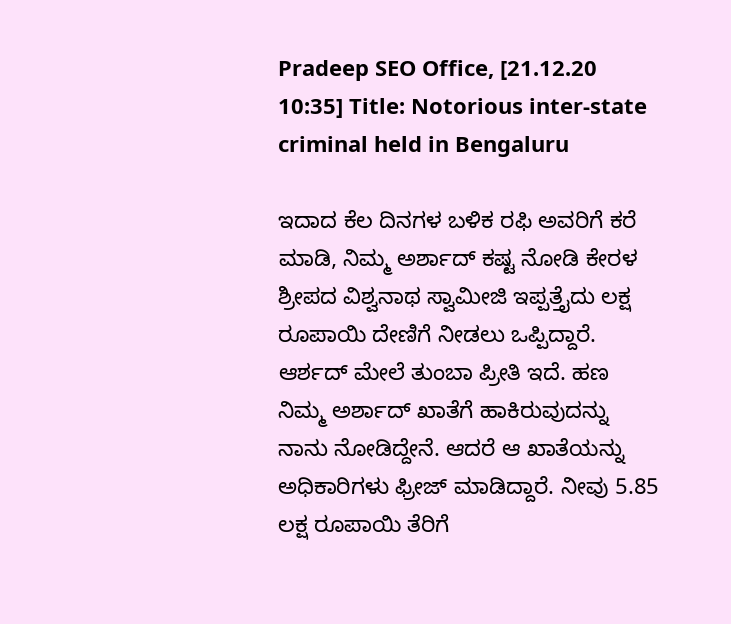Pradeep SEO Office, [21.12.20 10:35] Title: Notorious inter-state criminal held in Bengaluru

ಇದಾದ ಕೆಲ ದಿನಗಳ ಬಳಿಕ ರಫಿ ಅವರಿಗೆ ಕರೆ ಮಾಡಿ, ನಿಮ್ಮ ಅರ್ಶಾದ್ ಕಷ್ಟ ನೋಡಿ ಕೇರಳ ಶ್ರೀಪದ ವಿಶ್ವನಾಥ ಸ್ವಾಮೀಜಿ ಇಪ್ಪತ್ತೈದು ಲಕ್ಷ ರೂಪಾಯಿ ದೇಣಿಗೆ ನೀಡಲು ಒಪ್ಪಿದ್ದಾರೆ. ಆರ್ಶದ್ ಮೇಲೆ ತುಂಬಾ ಪ್ರೀತಿ ಇದೆ. ಹಣ ನಿಮ್ಮ ಅರ್ಶಾದ್ ಖಾತೆಗೆ ಹಾಕಿರುವುದನ್ನು ನಾನು ನೋಡಿದ್ದೇನೆ. ಆದರೆ ಆ ಖಾತೆಯನ್ನು ಅಧಿಕಾರಿಗಳು ಫ್ರೀಜ್ ಮಾಡಿದ್ದಾರೆ. ನೀವು 5.85 ಲಕ್ಷ ರೂಪಾಯಿ ತೆರಿಗೆ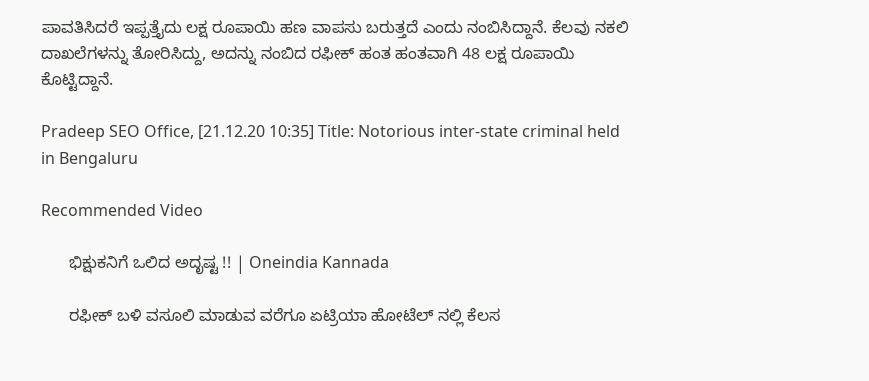ಪಾವತಿಸಿದರೆ ಇಪ್ಪತ್ತೈದು ಲಕ್ಷ ರೂಪಾಯಿ ಹಣ ವಾಪಸು ಬರುತ್ತದೆ ಎಂದು ನಂಬಿಸಿದ್ದಾನೆ. ಕೆಲವು ನಕಲಿ ದಾಖಲೆಗಳನ್ನು ತೋರಿಸಿದ್ದು, ಅದನ್ನು ನಂಬಿದ ರಫೀಕ್ ಹಂತ ಹಂತವಾಗಿ 48 ಲಕ್ಷ ರೂಪಾಯಿ ಕೊಟ್ಟಿದ್ದಾನೆ.

Pradeep SEO Office, [21.12.20 10:35] Title: Notorious inter-state criminal held in Bengaluru

Recommended Video

      ಭಿಕ್ಷುಕನಿಗೆ ಒಲಿದ ಅದೃಷ್ಟ !! | Oneindia Kannada

      ರಫೀಕ್ ಬಳಿ ವಸೂಲಿ ಮಾಡುವ ವರೆಗೂ ಏಟ್ರಿಯಾ ಹೋಟೆಲ್ ನಲ್ಲಿ ಕೆಲಸ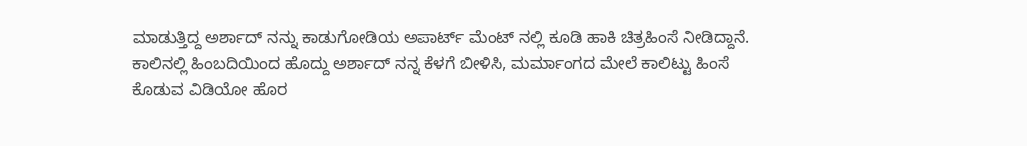ಮಾಡುತ್ತಿದ್ದ ಅರ್ಶಾದ್ ನನ್ನು ಕಾಡುಗೋಡಿಯ ಅಪಾರ್ಟ್ ಮೆಂಟ್‌ ನಲ್ಲಿ ಕೂಡಿ ಹಾಕಿ ಚಿತ್ರಹಿಂಸೆ ನೀಡಿದ್ದಾನೆ. ಕಾಲಿನಲ್ಲಿ ಹಿಂಬದಿಯಿಂದ ಹೊದ್ದು ಅರ್ಶಾದ್ ನನ್ನ ಕೆಳಗೆ ಬೀಳಿಸಿ, ಮರ್ಮಾಂಗದ ಮೇಲೆ ಕಾಲಿಟ್ಟು ಹಿಂಸೆ ಕೊಡುವ ವಿಡಿಯೋ ಹೊರ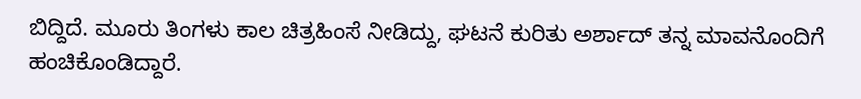ಬಿದ್ದಿದೆ. ಮೂರು ತಿಂಗಳು ಕಾಲ ಚಿತ್ರಹಿಂಸೆ ನೀಡಿದ್ದು, ಘಟನೆ ಕುರಿತು ಅರ್ಶಾದ್ ತನ್ನ ಮಾವನೊಂದಿಗೆ ಹಂಚಿಕೊಂಡಿದ್ದಾರೆ.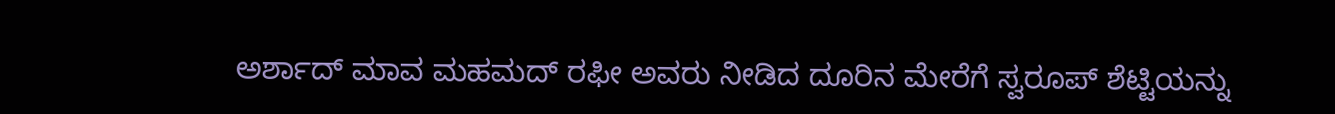ಅರ್ಶಾದ್ ಮಾವ ಮಹಮದ್ ರಫೀ ಅವರು ನೀಡಿದ ದೂರಿನ ಮೇರೆಗೆ ಸ್ವರೂಪ್ ಶೆಟ್ಟಿಯನ್ನು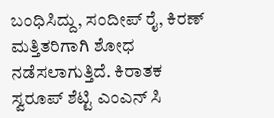ಬಂಧಿಸಿದ್ದು, ಸಂದೀಪ್ ರೈ, ಕಿರಣ್ ಮತ್ತಿತರಿಗಾಗಿ ಶೋಧ ನಡೆಸಲಾಗುತ್ತಿದೆ. ಕಿರಾತಕ ಸ್ವರೂಪ್ ಶೆಟ್ಟಿ ಎಂಎನ್ ಸಿ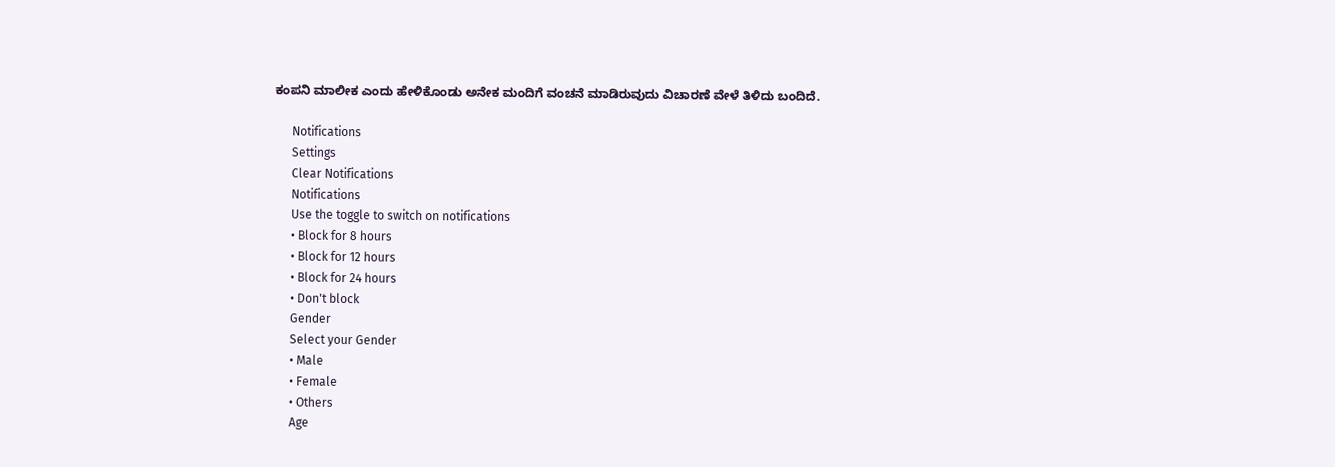ಕಂಪನಿ ಮಾಲೀಕ ಎಂದು ಹೇಳಿಕೊಂಡು ಅನೇಕ ಮಂದಿಗೆ ವಂಚನೆ ಮಾಡಿರುವುದು ವಿಚಾರಣೆ ವೇಳೆ ತಿಳಿದು ಬಂದಿದೆ.

      Notifications
      Settings
      Clear Notifications
      Notifications
      Use the toggle to switch on notifications
      • Block for 8 hours
      • Block for 12 hours
      • Block for 24 hours
      • Don't block
      Gender
      Select your Gender
      • Male
      • Female
      • Others
      Age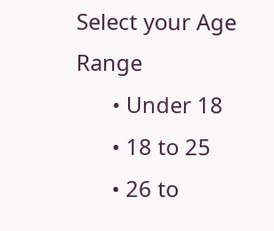Select your Age Range
      • Under 18
      • 18 to 25
      • 26 to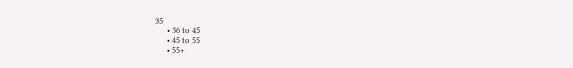35
      • 36 to 45
      • 45 to 55
      • 55+